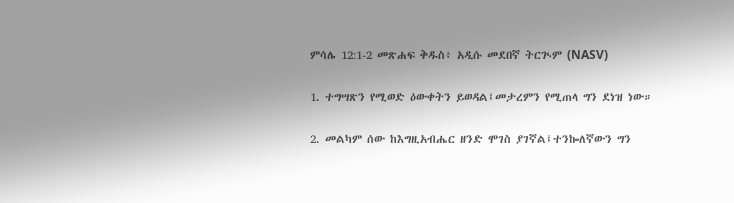ምሳሌ 12:1-2 መጽሐፍ ቅዱስ፥ አዲሱ መደበኛ ትርጒም (NASV)

1. ተግሣጽን የሚወድ ዕውቀትን ይወዳል፤መታረምን የሚጠላ ግን ደነዝ ነው።

2. መልካም ሰው ከእግዚአብሔር ዘንድ ሞገስ ያገኛል፤ተንኰለኛውን ግን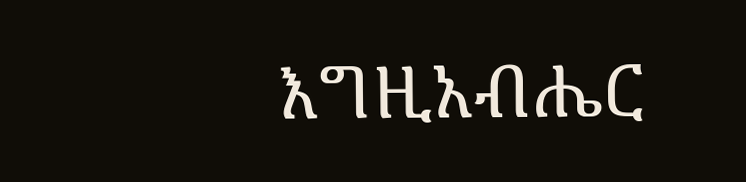እግዚአብሔር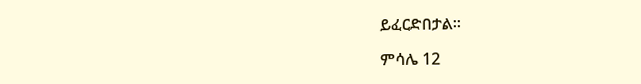ይፈርድበታል።

ምሳሌ 12